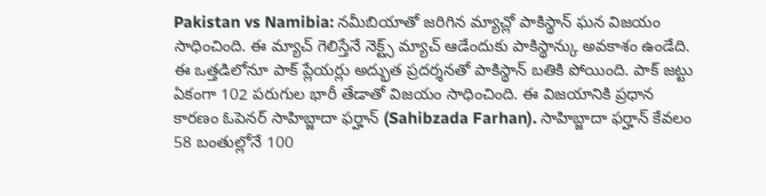Pakistan vs Namibia: నమీబియాతో జరిగిన మ్యాచ్లో పాకిస్థాన్ ఘన విజయం సాధించింది. ఈ మ్యాచ్ గెలిస్తేనే నెక్ట్స్ మ్యాచ్ ఆడేందుకు పాకిస్థాన్కు అవకాశం ఉండేది. ఈ ఒత్తడిలోనూ పాక్ ప్లేయర్లు అద్భుత ప్రదర్శనతో పాకిస్థాన్ బతికి పోయింది. పాక్ జట్టు ఏకంగా 102 పరుగుల భారీ తేడాతో విజయం సాధించింది. ఈ విజయానికి ప్రధాన కారణం ఓపెనర్ సాహిబ్జాదా ఫర్హాన్ (Sahibzada Farhan). సాహిబ్జాదా ఫర్హాన్ కేవలం 58 బంతుల్లోనే 100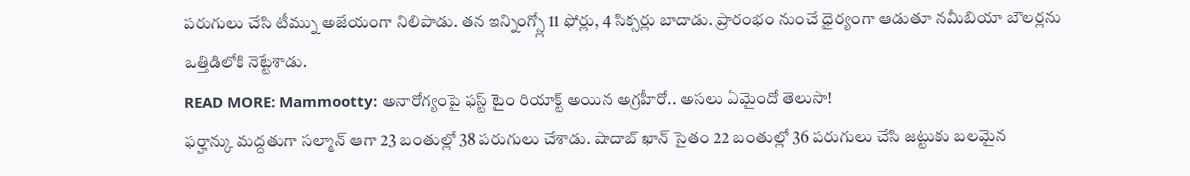పరుగులు చేసి టీమ్ను అజేయంగా నిలిపాడు. తన ఇన్నింగ్స్లో 11 ఫోర్లు, 4 సిక్సర్లు బాదాడు. ప్రారంభం నుంచే ధైర్యంగా ఆడుతూ నమీబియా బౌలర్లను ఒత్తిడిలోకి నెట్టేశాడు.
READ MORE: Mammootty: అనారోగ్యంపై ఫస్ట్ టైం రియాక్ట్ అయిన అగ్రహీరో.. అసలు ఏమైందో తెలుసా!
ఫర్హాన్కు మద్దతుగా సల్మాన్ ఆగా 23 బంతుల్లో 38 పరుగులు చేశాడు. షాదాబ్ ఖాన్ సైతం 22 బంతుల్లో 36 పరుగులు చేసి జట్టుకు బలమైన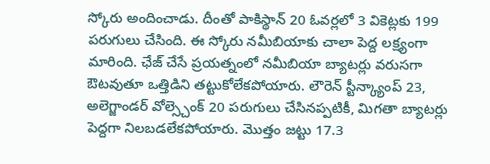స్కోరు అందించాడు. దీంతో పాకిస్థాన్ 20 ఓవర్లలో 3 వికెట్లకు 199 పరుగులు చేసింది. ఈ స్కోరు నమీబియాకు చాలా పెద్ద లక్ష్యంగా మారింది. ఛేజ్ చేసే ప్రయత్నంలో నమీబియా బ్యాటర్లు వరుసగా ఔటవుతూ ఒత్తిడిని తట్టుకోలేకపోయారు. లౌరెన్ స్టీన్క్యాంప్ 23, అలెగ్జాండర్ వోల్స్చెంక్ 20 పరుగులు చేసినప్పటికీ, మిగతా బ్యాటర్లు పెద్దగా నిలబడలేకపోయారు. మొత్తం జట్టు 17.3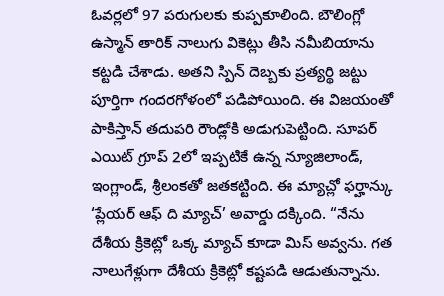ఓవర్లలో 97 పరుగులకు కుప్పకూలింది. బౌలింగ్లో ఉస్మాన్ తారిక్ నాలుగు వికెట్లు తీసి నమీబియాను కట్టడి చేశాడు. అతని స్పిన్ దెబ్బకు ప్రత్యర్థి జట్టు పూర్తిగా గందరగోళంలో పడిపోయింది. ఈ విజయంతో పాకిస్తాన్ తదుపరి రౌండ్లోకి అడుగుపెట్టింది. సూపర్ ఎయిట్ గ్రూప్ 2లో ఇప్పటికే ఉన్న న్యూజిలాండ్, ఇంగ్లాండ్, శ్రీలంకతో జతకట్టింది. ఈ మ్యాచ్లో ఫర్హాన్కు ‘ప్లేయర్ ఆఫ్ ది మ్యాచ్’ అవార్డు దక్కింది. “నేను దేశీయ క్రికెట్లో ఒక్క మ్యాచ్ కూడా మిస్ అవ్వను. గత నాలుగేళ్లుగా దేశీయ క్రికెట్లో కష్టపడి ఆడుతున్నాను.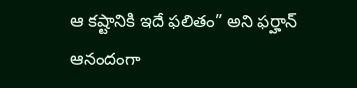ఆ కష్టానికి ఇదే ఫలితం” అని ఫర్హాన్ ఆనందంగా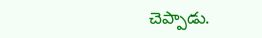చెప్పాడు.